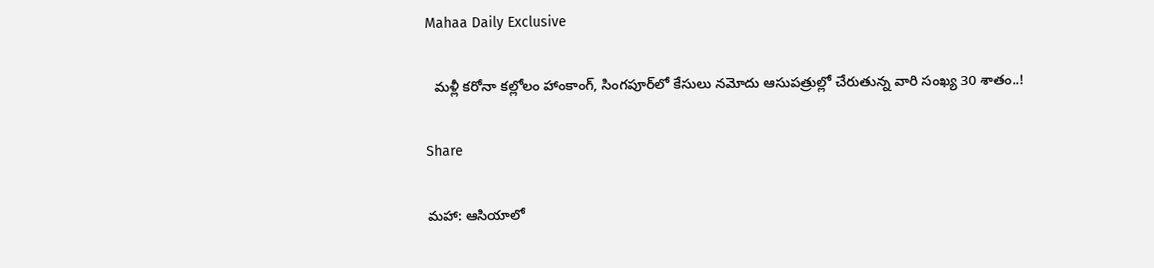Mahaa Daily Exclusive

  మళ్లీ కరోనా కల్లోలం హాంకాంగ్, సింగపూర్‌లో కేసులు నమోదు ఆసుపత్రుల్లో చేరుతున్న వారి సంఖ్య 30 శాతం..!

Share

మహా: ఆసియాలో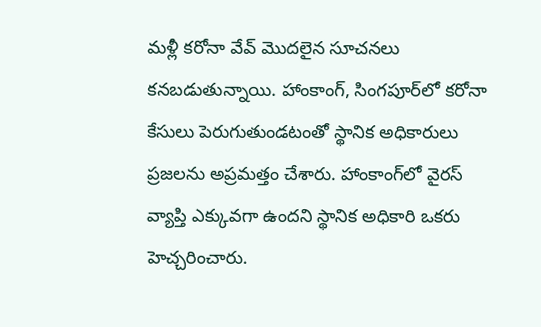మళ్లీ కరోనా వేవ్ మొదలైన సూచనలు కనబడుతున్నాయి. హాంకాంగ్, సింగపూర్‌లో కరోనా కేసులు పెరుగుతుండటంతో స్థానిక అధికారులు ప్రజలను అప్రమత్తం చేశారు. హాంకాంగ్‌లో వైరస్ వ్యాప్తి ఎక్కువగా ఉందని స్థానిక అధికారి ఒకరు హెచ్చరించారు.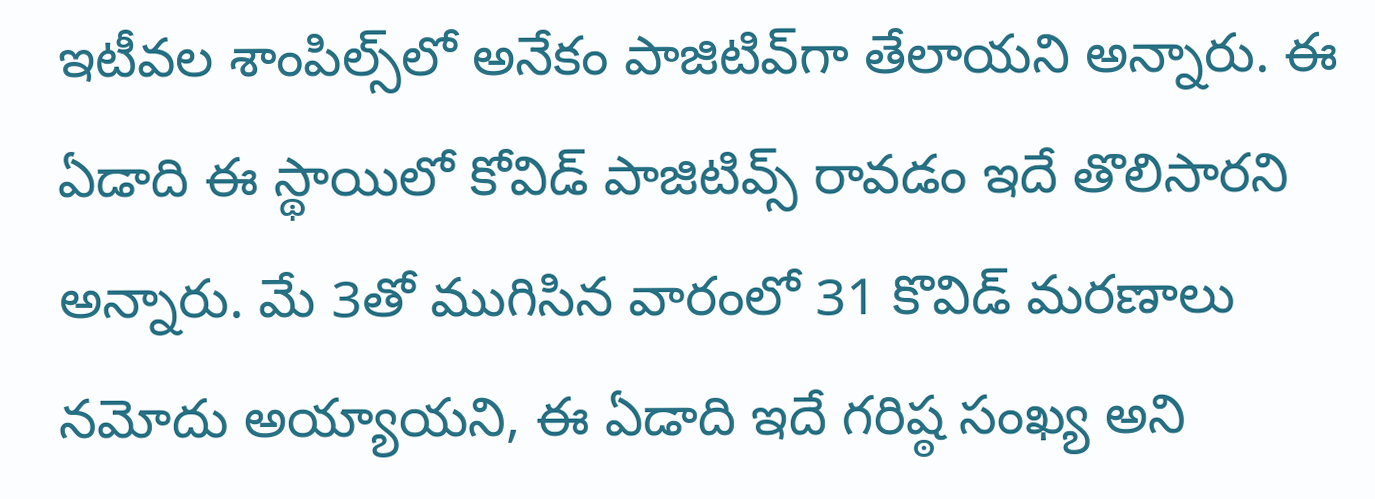ఇటీవల శాంపిల్స్‌లో అనేకం పాజిటివ్‌గా తేలాయని అన్నారు. ఈ ఏడాది ఈ స్థాయిలో కోవిడ్ పాజిటివ్స్ రావడం ఇదే తొలిసారని అన్నారు. మే 3తో ముగిసిన వారంలో 31 కొవిడ్ మరణాలు నమోదు అయ్యాయని, ఈ ఏడాది ఇదే గరిష్ఠ సంఖ్య అని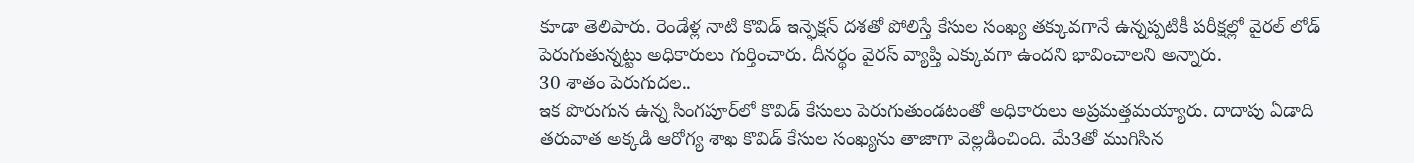కూడా తెలిపారు. రెండేళ్ల నాటి కొవిడ్ ఇన్ఫెక్షన్ దశతో పోలిస్తే కేసుల సంఖ్య తక్కువగానే ఉన్నప్పటికీ పరీక్షల్లో వైరల్ లోడ్ పెరుగుతున్నట్టు అధికారులు గుర్తించారు. దీనర్థం వైరస్ వ్యాప్తి ఎక్కువగా ఉందని భావించాలని అన్నారు.
30 శాతం పెరుగుదల..
ఇక పొరుగున ఉన్న సింగపూర్‌లో కొవిడ్ కేసులు పెరుగుతుండటంతో అధికారులు అప్రమత్తమయ్యారు. దాదాపు ఏడాది తరువాత అక్కడి ఆరోగ్య శాఖ కొవిడ్ కేసుల సంఖ్యను తాజాగా వెల్లడించింది. మే3తో ముగిసిన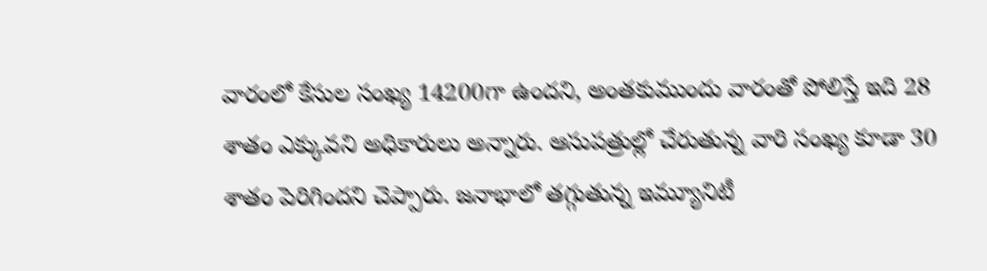వారంలో కేసుల సంఖ్య 14200గా ఉందని, అంతకుముందు వారంతో పోలిస్తే ఇది 28 శాతం ఎక్కువని అధికారులు అన్నారు. ఆసుపత్రుల్లో చేరుతున్న వారి సంఖ్య కూడా 30 శాతం పెరిగిందని చెప్పారు. జనాభాలో తగ్గుతున్న ఇమ్యూనిటీ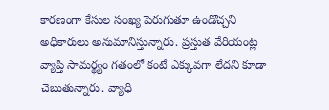కారణంగా కేసుల సంఖ్య పెరుగుతూ ఉండొచ్చని అధికారులు అనుమానిస్తున్నారు. ప్రస్తుత వేరియంట్ల వ్యాప్తి సామర్థ్యం గతంలో కంటే ఎక్కువగా లేదని కూడా చెబుతున్నారు. వ్యాధి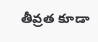తీవ్రత కూడా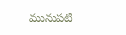మునుపటి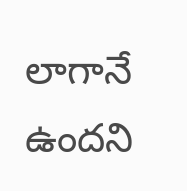లాగానే ఉందని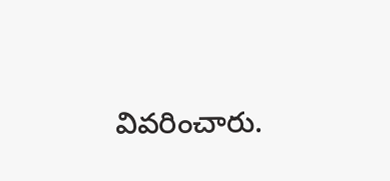వివరించారు.